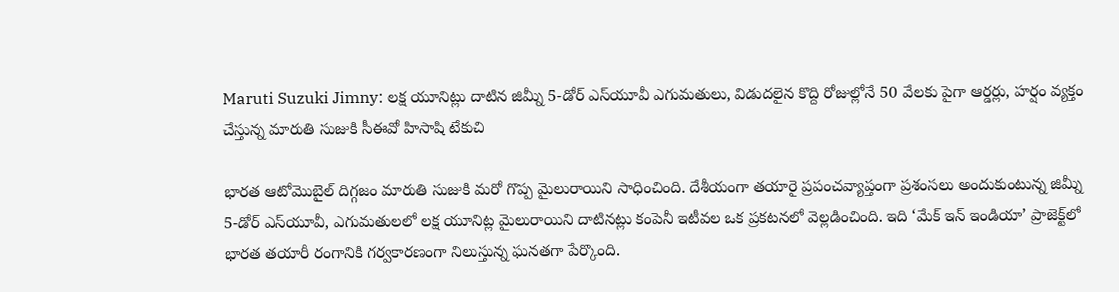Maruti Suzuki Jimny: లక్ష యూనిట్లు దాటిన జిమ్నీ 5-డోర్ ఎస్‌యూవీ ఎగుమతులు, విడుదలైన కొద్ది రోజుల్లోనే 50 వేలకు పైగా ఆర్డర్లు, హర్షం వ్యక్తం చేస్తున్న మారుతి సుజుకి సీఈవో హిసాషి టేకుచి

భారత ఆటోమొబైల్ దిగ్గజం మారుతి సుజుకి మరో గొప్ప మైలురాయిని సాధించింది. దేశీయంగా తయారై ప్రపంచవ్యాప్తంగా ప్రశంసలు అందుకుంటున్న జిమ్నీ 5-డోర్ ఎస్‌యూవీ, ఎగుమతులలో లక్ష యూనిట్ల మైలురాయిని దాటినట్లు కంపెనీ ఇటీవల ఒక ప్రకటనలో వెల్లడించింది. ఇది ‘మేక్ ఇన్ ఇండియా’ ప్రాజెక్ట్‌లో భారత తయారీ రంగానికి గర్వకారణంగా నిలుస్తున్న ఘనతగా పేర్కొంది.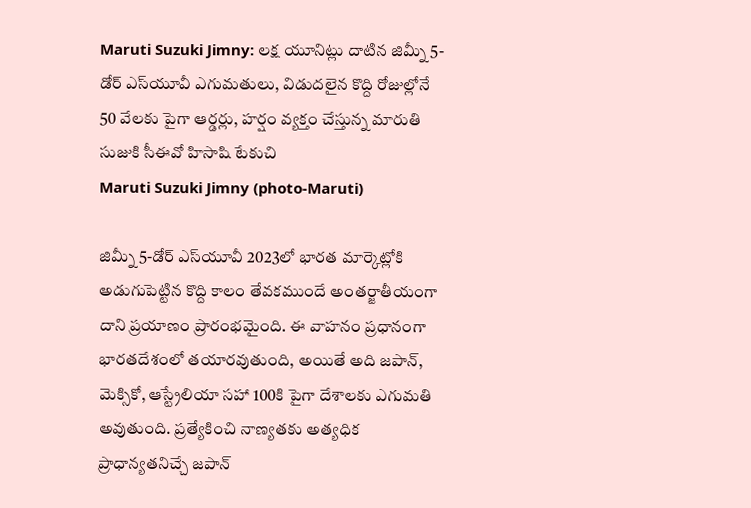Maruti Suzuki Jimny: లక్ష యూనిట్లు దాటిన జిమ్నీ 5-డోర్ ఎస్‌యూవీ ఎగుమతులు, విడుదలైన కొద్ది రోజుల్లోనే 50 వేలకు పైగా ఆర్డర్లు, హర్షం వ్యక్తం చేస్తున్న మారుతి సుజుకి సీఈవో హిసాషి టేకుచి
Maruti Suzuki Jimny (photo-Maruti)

జిమ్నీ 5-డోర్ ఎస్‌యూవీ 2023లో భారత మార్కెట్లోకి అడుగుపెట్టిన కొద్ది కాలం తేవకముందే అంతర్జాతీయంగా దాని ప్రయాణం ప్రారంభమైంది. ఈ వాహనం ప్రధానంగా భారతదేశంలో తయారవుతుంది, అయితే అది జపాన్, మెక్సికో, ఆస్ట్రేలియా సహా 100కి పైగా దేశాలకు ఎగుమతి అవుతుంది. ప్రత్యేకించి నాణ్యతకు అత్యధిక ప్రాధాన్యతనిచ్చే జపాన్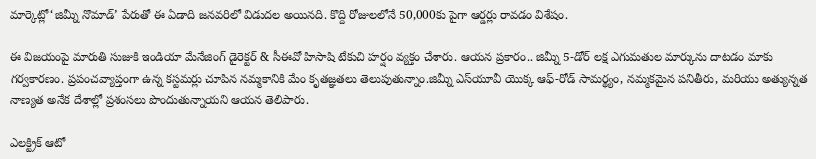మార్కెట్లో‘జిమ్నీ నొమాడ్’ పేరుతో ఈ ఏడాది జనవరిలో విడుదల అయినది. కొద్ది రోజులలోనే 50,000కు పైగా ఆర్డర్లు రావడం విశేషం.

ఈ విజయంపై మారుతి సుజుకి ఇండియా మేనేజింగ్ డైరెక్టర్ & సీఈవో హిసాషి టేకుచి హర్షం వ్యక్తం చేశారు. ఆయన ప్రకారం.. జిమ్నీ 5-డోర్ లక్ష ఎగుమతుల మార్కును దాటడం మాకు గర్వకారణం. ప్రపంచవ్యాప్తంగా ఉన్న కస్టమర్లు చూపిన నమ్మకానికి మేం కృతజ్ఞతలు తెలుపుతున్నాం.జిమ్నీ ఎస్‌యూవీ యొక్క ఆఫ్-రోడ్ సామర్థ్యం, నమ్మకమైన పనితీరు, మరియు అత్యున్నత నాణ్యత అనేక దేశాల్లో ప్రశంసలు పొందుతున్నాయని ఆయన తెలిపారు.

ఎలక్ట్రిక్‌ ఆటో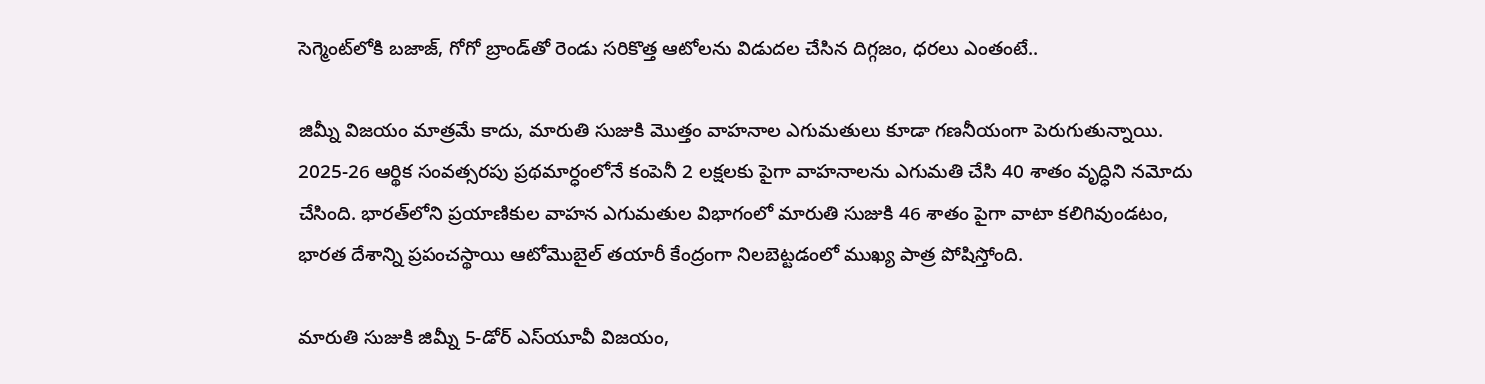సెగ్మెంట్‌లోకి బజాజ్, గోగో బ్రాండ్‌తో రెండు సరికొత్త ఆటోలను విడుదల చేసిన దిగ్గజం, ధరలు ఎంతంటే..

జిమ్నీ విజయం మాత్రమే కాదు, మారుతి సుజుకి మొత్తం వాహనాల ఎగుమతులు కూడా గణనీయంగా పెరుగుతున్నాయి. 2025-26 ఆర్థిక సంవత్సరపు ప్రథమార్ధంలోనే కంపెనీ 2 లక్షలకు పైగా వాహనాలను ఎగుమతి చేసి 40 శాతం వృద్ధిని నమోదు చేసింది. భారత్‌లోని ప్రయాణికుల వాహన ఎగుమతుల విభాగంలో మారుతి సుజుకి 46 శాతం పైగా వాటా కలిగివుండటం, భారత దేశాన్ని ప్రపంచస్థాయి ఆటోమొబైల్ తయారీ కేంద్రంగా నిలబెట్టడంలో ముఖ్య పాత్ర పోషిస్తోంది.

మారుతి సుజుకి జిమ్నీ 5-డోర్ ఎస్‌యూవీ విజయం,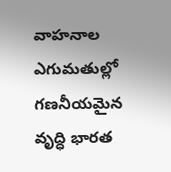వాహనాల ఎగుమతుల్లో గణనీయమైన వృద్ధి భారత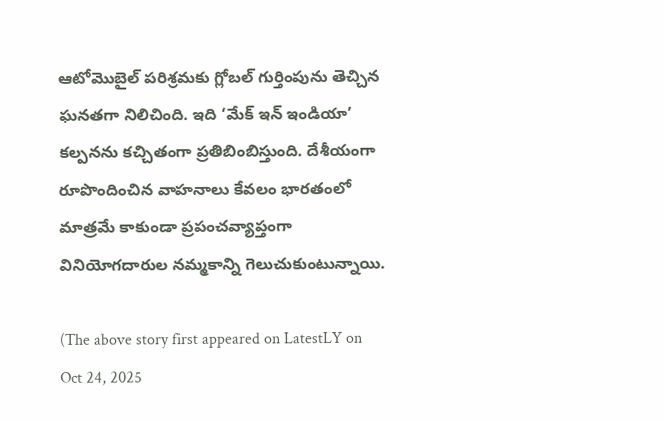ఆటోమొబైల్ పరిశ్రమకు గ్లోబల్ గుర్తింపును తెచ్చిన ఘనతగా నిలిచింది. ఇది ‘మేక్ ఇన్ ఇండియా’ కల్పనను కచ్చితంగా ప్రతిబింబిస్తుంది. దేశీయంగా రూపొందించిన వాహనాలు కేవలం భారతంలో మాత్రమే కాకుండా ప్రపంచవ్యాప్తంగా వినియోగదారుల నమ్మకాన్ని గెలుచుకుంటున్నాయి.

(The above story first appeared on LatestLY on Oct 24, 2025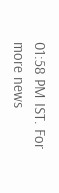01:58 PM IST. For more news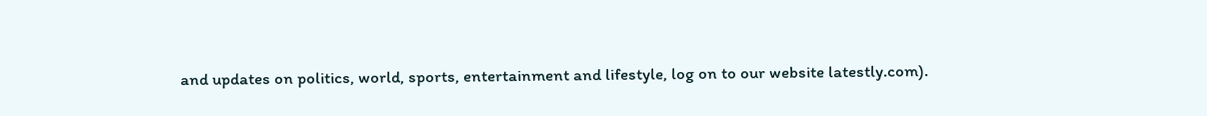and updates on politics, world, sports, entertainment and lifestyle, log on to our website latestly.com).